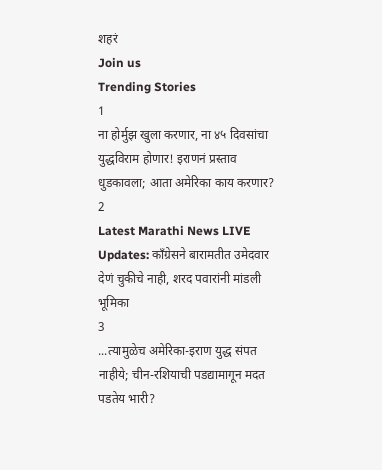शहरं
Join us
Trending Stories
1
ना होर्मुझ खुला करणार, ना ४५ दिवसांचा युद्धविराम होणार! इराणनं प्रस्ताव धुडकावला; आता अमेरिका काय करणार?
2
Latest Marathi News LIVE Updates: काँग्रेसने बारामतीत उमेदवार देणं चुकीचे नाही, शरद पवारांनी मांडली भूमिका
3
...त्यामुळेच अमेरिका-इराण युद्ध संपत नाहीये; चीन-रशियाची पडद्यामागून मदत पडतेय भारी?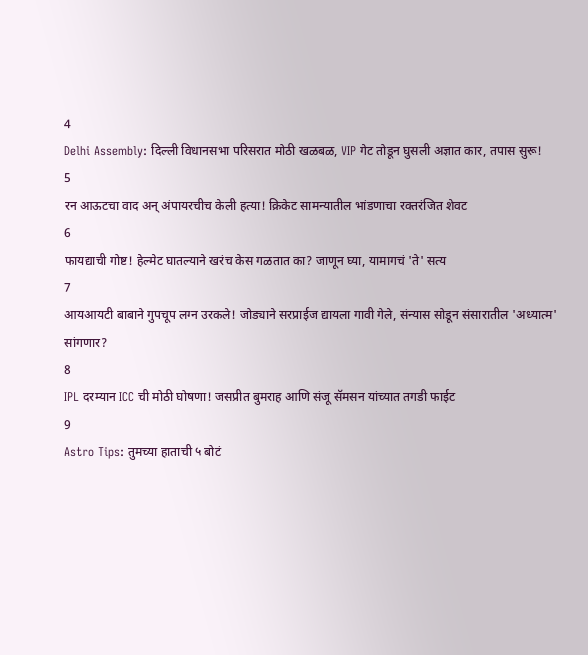4
Delhi Assembly: दिल्ली विधानसभा परिसरात मोठी खळबळ, VIP गेट तोडून घुसली अज्ञात कार, तपास सुरू!
5
रन आऊटचा वाद अन् अंपायरचीच केली हत्या! क्रिकेट सामन्यातील भांडणाचा रक्तरंजित शेवट
6
फायद्याची गोष्ट! हेल्मेट घातल्याने खरंच केस गळतात का? जाणून घ्या, यामागचं 'ते' सत्य
7
आयआयटी बाबाने गुपचूप लग्न उरकले! जोड्याने सरप्राईज द्यायला गावी गेले, संन्यास सोडून संसारातील 'अध्यात्म' सांगणार?
8
IPL दरम्यान ICC ची मोठी घोषणा! जसप्रीत बुमराह आणि संजू सॅमसन यांच्यात तगडी फाईट
9
Astro Tips: तुमच्या हाताची ५ बोटं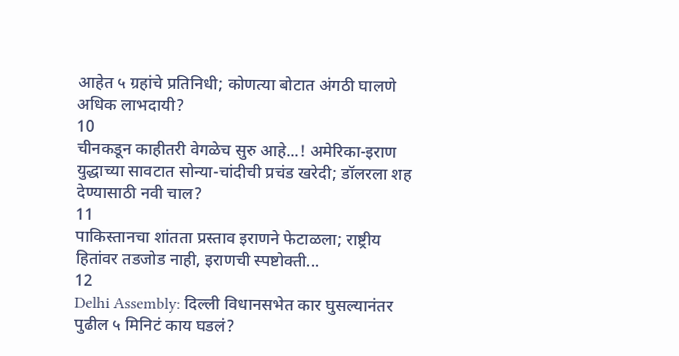आहेत ५ ग्रहांचे प्रतिनिधी; कोणत्या बोटात अंगठी घालणे अधिक लाभदायी?
10
चीनकडून काहीतरी वेगळेच सुरु आहे...! अमेरिका-इराण युद्धाच्या सावटात सोन्या-चांदीची प्रचंड खरेदी; डॉलरला शह देण्यासाठी नवी चाल?
11
पाकिस्तानचा शांतता प्रस्ताव इराणने फेटाळला; राष्ट्रीय हितांवर तडजोड नाही, इराणची स्पष्टोक्ती...
12
Delhi Assembly: दिल्ली विधानसभेत कार घुसल्यानंतर पुढील ५ मिनिटं काय घडलं?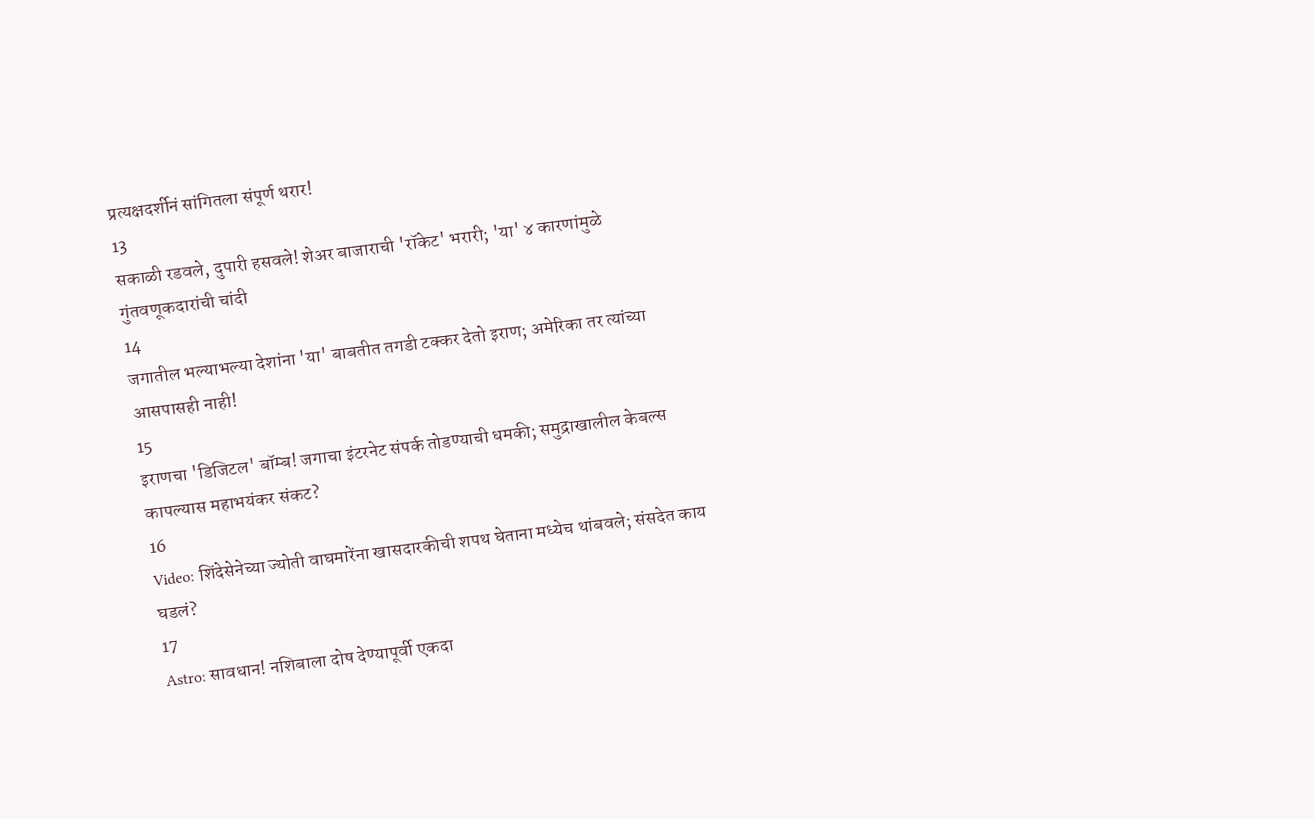प्रत्यक्षदर्शीनं सांगितला संपूर्ण थरार!
13
सकाळी रडवले, दुपारी हसवले! शेअर बाजाराची 'रॉकेट' भरारी; 'या' ४ कारणांमुळे गुंतवणूकदारांची चांदी
14
जगातील भल्याभल्या देशांना 'या' बाबतीत तगडी टक्कर देतो इराण; अमेरिका तर त्यांच्या आसपासही नाही!
15
इराणचा 'डिजिटल' बॉम्ब! जगाचा इंटरनेट संपर्क तोडण्याची धमकी; समुद्राखालील केबल्स कापल्यास महाभयंकर संकट?
16
Video: शिंदेसेनेच्या ज्योती वाघमारेंना खासदारकीची शपथ घेताना मध्येच थांबवले; संसदेत काय घडलं?
17
Astro: सावधान! नशिबाला दोष देण्यापूर्वी एकदा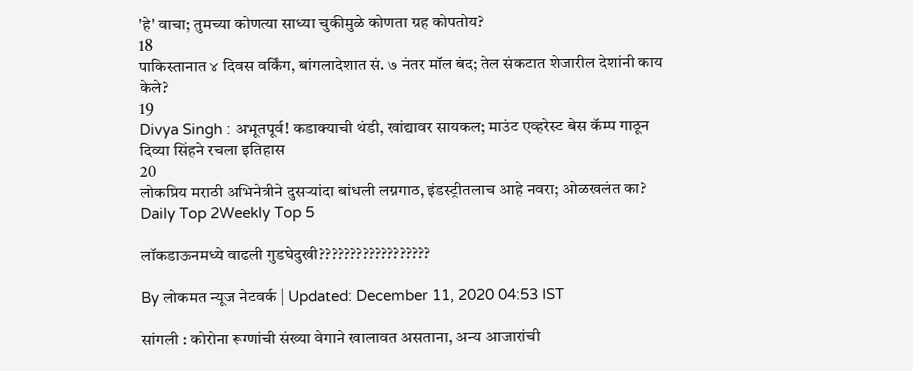'हे' वाचा; तुमच्या कोणत्या साध्या चुकीमुळे कोणता ग्रह कोपतोय?
18
पाकिस्तानात ४ दिवस वर्किंग, बांगलादेशात सं. ७ नंतर मॉल बंद; तेल संकटात शेजारील देशांनी काय केले?
19
Divya Singh : अभूतपूर्व! कडाक्याची थंडी, खांद्यावर सायकल; माउंट एव्हरेस्ट बेस कॅम्प गाठून दिव्या सिंहने रचला इतिहास
20
लोकप्रिय मराठी अभिनेत्रीने दुसऱ्यांदा बांधली लग्नगाठ, इंडस्ट्रीतलाच आहे नवरा; ओळखलंत का?
Daily Top 2Weekly Top 5

लॉकडाऊनमध्ये वाढली गुडघेदुखी??????????????????

By लोकमत न्यूज नेटवर्क | Updated: December 11, 2020 04:53 IST

सांगली : कोरोना रूग्णांची संख्या वेगाने खालावत असताना, अन्य आजारांची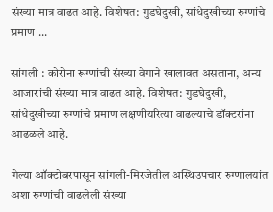संख्या मात्र वाढत आहे. विशेषत: गुडघेदुखी, सांधेदुखीच्या रुग्णांचे प्रमाण ...

सांगली : कोरोना रूग्णांची संख्या वेगाने खालावत असताना, अन्य आजारांची संख्या मात्र वाढत आहे. विशेषत: गुडघेदुखी, सांधेदुखीच्या रुग्णांचे प्रमाण लक्षणीयरित्या वाढल्याचे डॉक्टरांना आढळले आहे.

गेल्या ऑक्टोबरपासून सांगली-मिरजेतील अस्थिउपचार रुग्णालयांत अशा रुग्णांची वाढलेली संख्या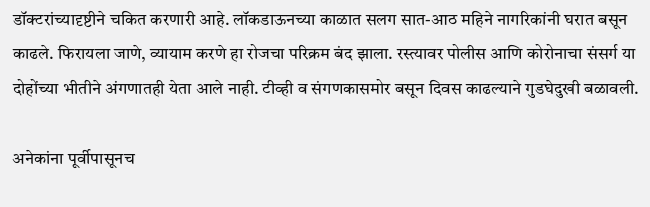डॉक्टरांच्यादृष्टीने चकित करणारी आहे. लॉकडाऊनच्या काळात सलग सात-आठ महिने नागरिकांनी घरात बसून काढले. फिरायला जाणे, व्यायाम करणे हा रोजचा परिक्रम बंद झाला. रस्त्यावर पोलीस आणि कोरोनाचा संसर्ग या दोहोंच्या भीतीने अंगणातही येता आले नाही. टीव्ही व संगणकासमोर बसून दिवस काढल्याने गुडघेदुखी बळावली.

अनेकांना पूर्वीपासूनच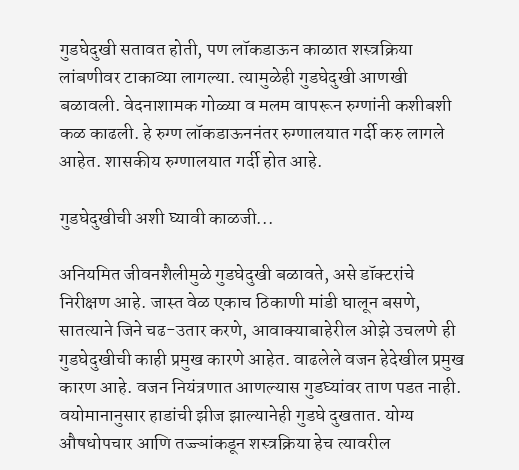गुडघेदुखी सतावत होती, पण लॉकडाऊन काळात शस्त्रक्रिया लांबणीवर टाकाव्या लागल्या. त्यामुळेही गुडघेदुखी आणखी बळावली. वेदनाशामक गोळ्या व मलम वापरून रुग्णांनी कशीबशी कळ काढली. हे रुग्ण लॉकडाऊननंतर रुग्णालयात गर्दी करु लागले आहेत. शासकीय रुग्णालयात गर्दी होत आहे.

गुडघेदुखीची अशी घ्यावी काळजी...

अनियमित जीवनशैलीमुळे गुडघेदुखी बळावते, असे डॉक्टरांचे निरीक्षण आहे. जास्त वेळ एकाच ठिकाणी मांडी घालून बसणे, सातत्याने जिने चढ-उतार करणे, आवाक्याबाहेरील ओझे उचलणे ही गुडघेदुखीची काही प्रमुख कारणे आहेत. वाढलेले वजन हेदेखील प्रमुख कारण आहे. वजन नियंत्रणात आणल्यास गुडघ्यांवर ताण पडत नाही. वयोमानानुसार हाडांची झीज झाल्यानेही गुडघे दुखतात. योग्य औषधोपचार आणि तज्ज्ञांकडून शस्त्रक्रिया हेच त्यावरील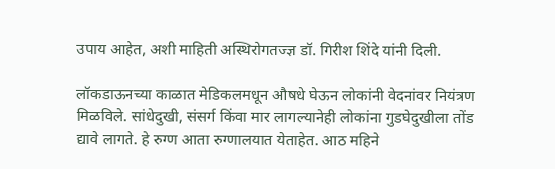उपाय आहेत, अशी माहिती अस्थिरोगतज्ज्ञ डॉ. गिरीश शिंदे यांनी दिली.

लॉकडाऊनच्या काळात मेडिकलमधून औषधे घेऊन लोकांनी वेदनांवर नियंत्रण मिळविले. सांधेदुखी, संसर्ग किंवा मार लागल्यानेही लोकांना गुडघेदुखीला तोंड द्यावे लागते. हे रुग्ण आता रुग्णालयात येताहेत. आठ महिने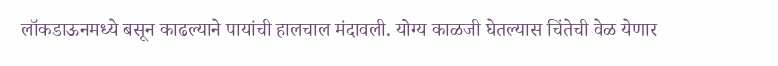लॉकडाऊनमध्ये बसून काढल्याने पायांची हालचाल मंदावली. योग्य काळजी घेतल्यास चिंतेची वेळ येणार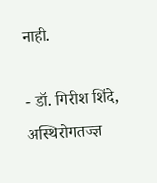नाही.

- डॉ. गिरीश शिंदे, अस्थिरोगतज्ज्ञ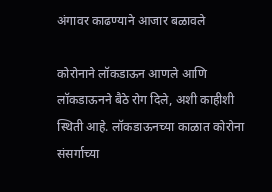अंगावर काढण्याने आजार बळावले

कोरोनाने लॉकडाऊन आणले आणि लॉकडाऊनने बैठे रोग दिले, अशी काहीशी स्थिती आहे. लॉकडाऊनच्या काळात कोरोना संसर्गाच्या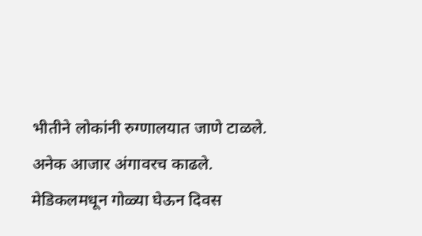भीतीने लोकांनी रुग्णालयात जाणे टाळले. अनेक आजार अंगावरच काढले. मेडिकलमधून गोळ्या घेऊन दिवस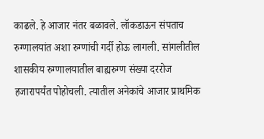काढले. हे आजार नंतर बळावले. लॉकडाऊन संपताच रुग्णालयांत अशा रुग्णांची गर्दी होऊ लागली. सांगलीतील शासकीय रुग्णालयातील बाह्यरुग्ण संख्या दररोज हजारापर्यंत पोहोचली. त्यातील अनेकांचे आजार प्राथमिक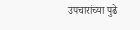उपचारांच्या पुढे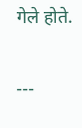गेले होते.

---